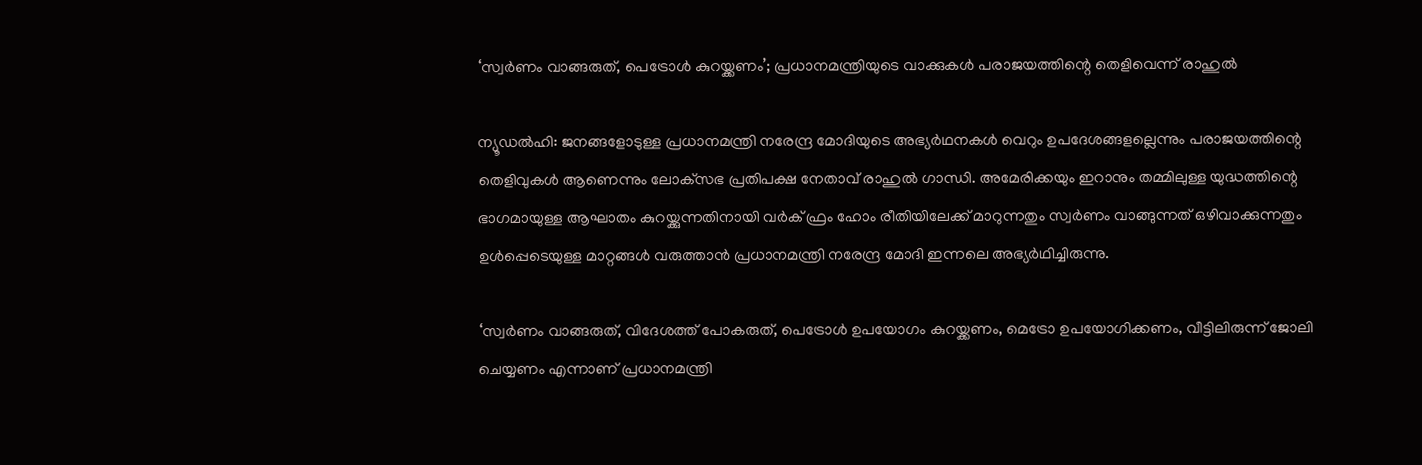‘സ്വര്‍ണം വാങ്ങരുത്, പെട്രോള്‍ കുറയ്ക്കണം’; പ്രധാനമന്ത്രിയുടെ വാക്കുകള്‍ പരാജയത്തിന്റെ തെളിവെന്ന് രാഹുല്‍

ന്യൂഡല്‍ഹി: ജനങ്ങളോടുള്ള പ്രധാനമന്ത്രി നരേന്ദ്ര മോദിയുടെ അഭ്യര്‍ഥനകള്‍ വെറും ഉപദേശങ്ങളല്ലെന്നും പരാജയത്തിന്റെ തെളിവുകള്‍ ആണെന്നും ലോക്‌സഭ പ്രതിപക്ഷ നേതാവ് രാഹുല്‍ ഗാന്ധി. അമേരിക്കയും ഇറാനും തമ്മിലുള്ള യുദ്ധത്തിന്റെ ഭാഗമായുള്ള ആഘാതം കുറയ്ക്കുന്നതിനായി വര്‍ക് ഫ്രം ഹോം രീതിയിലേക്ക് മാറുന്നതും സ്വര്‍ണം വാങ്ങുന്നത് ഒഴിവാക്കുന്നതും ഉള്‍പ്പെടെയുള്ള മാറ്റങ്ങള്‍ വരുത്താന്‍ പ്രധാനമന്ത്രി നരേന്ദ്ര മോദി ഇന്നലെ അഭ്യര്‍ഥിച്ചിരുന്നു.

‘സ്വര്‍ണം വാങ്ങരുത്, വിദേശത്ത് പോകരുത്, പെട്രോള്‍ ഉപയോഗം കുറയ്ക്കണം, മെട്രോ ഉപയോഗിക്കണം, വീട്ടിലിരുന്ന് ജോലി ചെയ്യണം എന്നാണ് പ്രധാനമന്ത്രി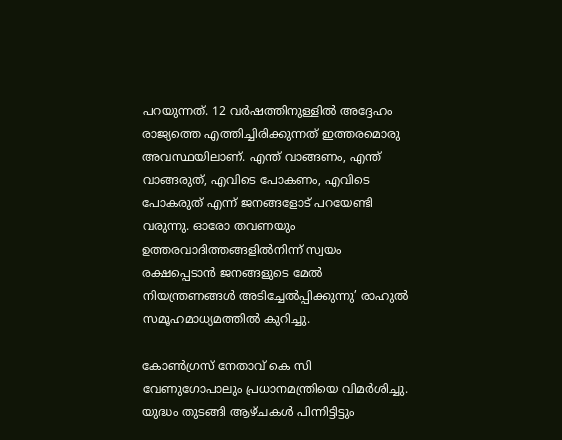പറയുന്നത്. 12 വര്‍ഷത്തിനുള്ളില്‍ അദ്ദേഹം രാജ്യത്തെ എത്തിച്ചിരിക്കുന്നത് ഇത്തരമൊരു അവസ്ഥയിലാണ്. എന്ത് വാങ്ങണം, എന്ത് വാങ്ങരുത്, എവിടെ പോകണം, എവിടെ പോകരുത് എന്ന് ജനങ്ങളോട് പറയേണ്ടി വരുന്നു. ഓരോ തവണയും ഉത്തരവാദിത്തങ്ങളില്‍നിന്ന് സ്വയം രക്ഷപ്പെടാന്‍ ജനങ്ങളുടെ മേല്‍ നിയന്ത്രണങ്ങള്‍ അടിച്ചേല്‍പ്പിക്കുന്നു’ രാഹുല്‍ സമൂഹമാധ്യമത്തില്‍ കുറിച്ചു.

കോണ്‍ഗ്രസ് നേതാവ് കെ സി വേണുഗോപാലും പ്രധാനമന്ത്രിയെ വിമര്‍ശിച്ചു. യുദ്ധം തുടങ്ങി ആഴ്ചകള്‍ പിന്നിട്ടിട്ടും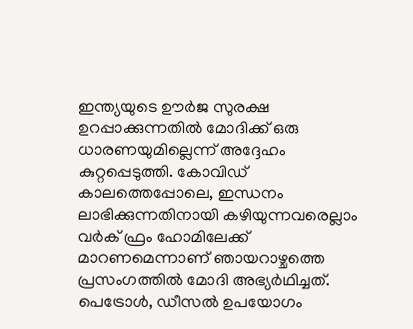ഇന്ത്യയുടെ ഊര്‍ജ സുരക്ഷ ഉറപ്പാക്കുന്നതില്‍ മോദിക്ക് ഒരു ധാരണയുമില്ലെന്ന് അദ്ദേഹം കുറ്റപ്പെടുത്തി. കോവിഡ് കാലത്തെപ്പോലെ, ഇന്ധനം ലാഭിക്കുന്നതിനായി കഴിയുന്നവരെല്ലാം വര്‍ക് ഫ്രം ഹോമിലേക്ക് മാറണമെന്നാണ് ഞായറാഴ്ചത്തെ പ്രസംഗത്തില്‍ മോദി അഭ്യര്‍ഥിച്ചത്. പെട്രോള്‍, ഡീസല്‍ ഉപയോഗം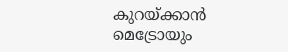കുറയ്ക്കാന്‍ മെട്രോയും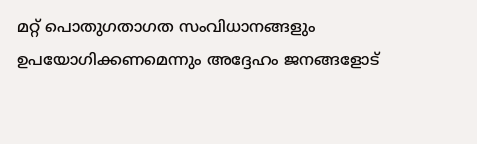മറ്റ് പൊതുഗതാഗത സംവിധാനങ്ങളും ഉപയോഗിക്കണമെന്നും അദ്ദേഹം ജനങ്ങളോട്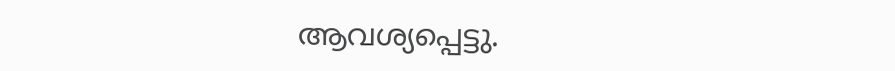ആവശ്യപ്പെട്ടു.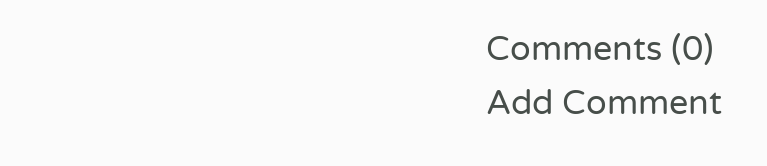Comments (0)
Add Comment